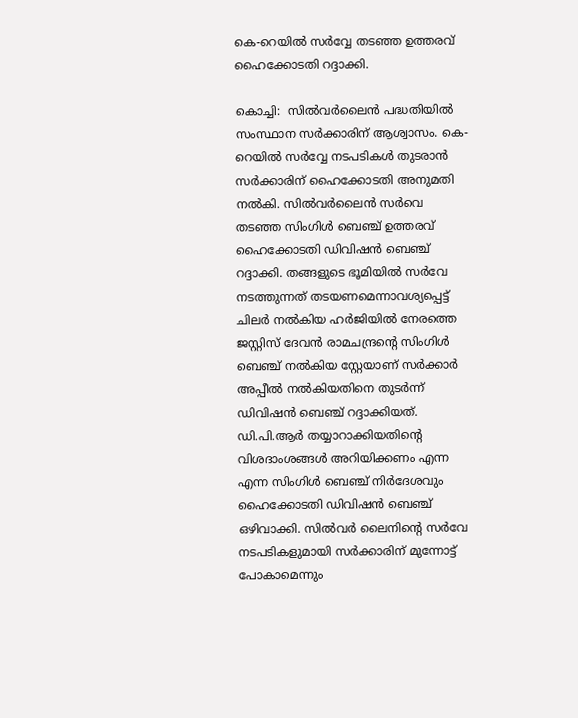കെ-റെയിൽ സർവ്വേ തടഞ്ഞ ഉത്തരവ് ഹൈക്കോടതി റദ്ദാക്കി.

കൊച്ചി:  സിൽവർലൈൻ പദ്ധതിയിൽ സംസ്ഥാന സർക്കാരിന് ആശ്വാസം. കെ-റെയിൽ സർവ്വേ നടപടികൾ തുടരാന്‍ സര്‍ക്കാരിന് ഹൈക്കോടതി അനുമതി നൽകി. സിൽവർലൈൻ സര്‍വെ തടഞ്ഞ സിംഗിള്‍ ബെഞ്ച് ഉത്തരവ് ഹൈക്കോടതി ഡിവിഷൻ ബെഞ്ച് റദ്ദാക്കി. തങ്ങളുടെ ഭൂമിയില്‍ സര്‍വേ നടത്തുന്നത് തടയണമെന്നാവശ്യപ്പെട്ട് ചിലര്‍ നല്‍കിയ ഹര്‍ജിയില്‍ നേരത്തെ ജസ്റ്റിസ് ദേവന്‍ രാമചന്ദ്രന്റെ സിംഗിള്‍ ബെഞ്ച് നല്‍കിയ സ്റ്റേയാണ് സർക്കാർ അപ്പീൽ നൽകിയതിനെ തുടർന്ന് ഡിവിഷന്‍ ബെഞ്ച് റദ്ദാക്കിയത്. ഡി.പി.ആര്‍ തയ്യാറാക്കിയതിന്‍റെ വിശദാംശങ്ങൾ അറിയിക്കണം എന്ന എന്ന സിംഗിള്‍ ബെഞ്ച് നിർദേശവും ഹൈക്കോടതി ഡിവിഷന്‍ ബെഞ്ച് ഒഴിവാക്കി. സില്‍വര്‍ ലൈനിന്റെ സര്‍വേ നടപടികളുമായി സര്‍ക്കാരിന് മുന്നോട്ട് പോകാമെന്നും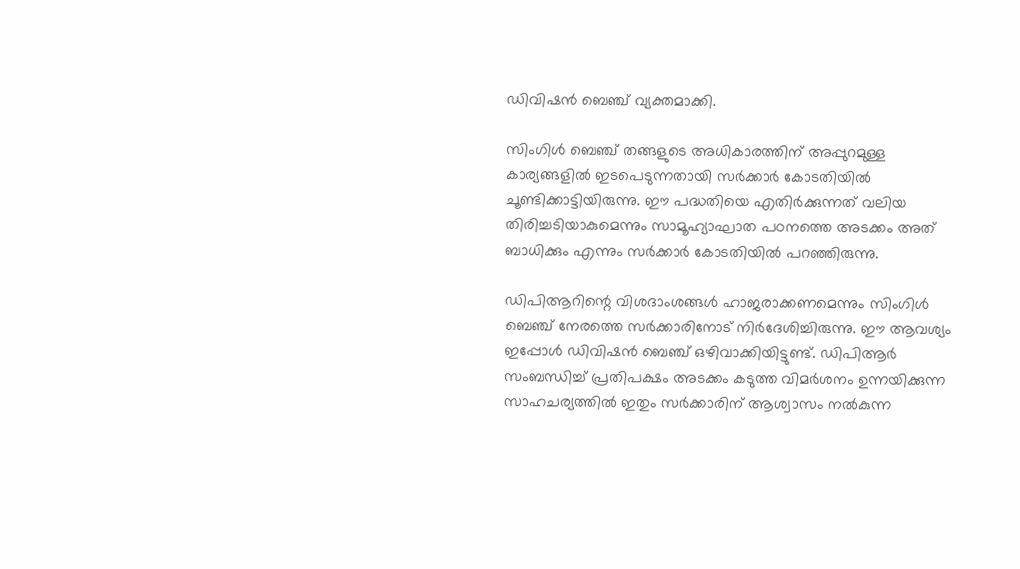ഡിവിഷന്‍ ബെഞ്ച് വ്യക്തമാക്കി.

സിംഗിള്‍ ബെഞ്ച് തങ്ങളുടെ അധികാരത്തിന് അപ്പുറമുള്ള കാര്യങ്ങളില്‍ ഇടപെടുന്നതായി സർക്കാർ കോടതിയില്‍ ചൂണ്ടിക്കാട്ടിയിരുന്നു. ഈ പദ്ധതിയെ എതിര്‍ക്കുന്നത് വലിയ തിരിച്ചടിയാകുമെന്നും സാമൂഹ്യാഘാത പഠനത്തെ അടക്കം അത് ബാധിക്കും എന്നും സര്‍ക്കാര്‍ കോടതിയില്‍ പറഞ്ഞിരുന്നു.

ഡിപിആറിന്റെ വിശദാംശങ്ങള്‍ ഹാജരാക്കണമെന്നും സിംഗിള്‍ ബെഞ്ച് നേരത്തെ സര്‍ക്കാരിനോട് നിര്‍ദേശിച്ചിരുന്നു. ഈ ആവശ്യം ഇപ്പോള്‍ ഡിവിഷന്‍ ബെഞ്ച് ഒഴിവാക്കിയിട്ടുണ്ട്. ഡിപിആര്‍ സംബന്ധിച്ച് പ്രതിപക്ഷം അടക്കം കടുത്ത വിമര്‍ശനം ഉന്നയിക്കുന്ന സാഹചര്യത്തില്‍ ഇതും സര്‍ക്കാരിന് ആശ്വാസം നല്‍കുന്ന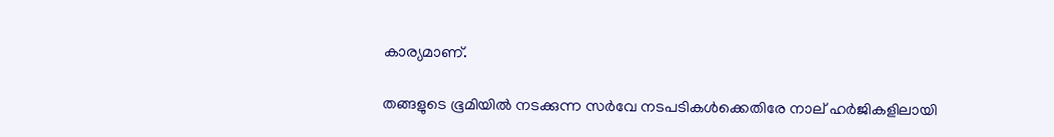കാര്യമാണ്.

തങ്ങളുടെ ഭൂമിയില്‍ നടക്കുന്ന സർവേ നടപടികള്‍ക്കെതിരേ നാല് ഹര്‍ജികളിലായി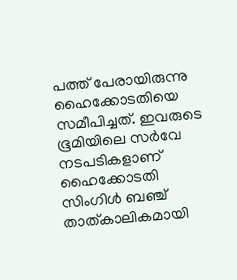പത്ത് പേരായിരുന്നു ഹൈക്കോടതിയെ സമീപിച്ചത്. ഇവരുടെ ഭൂമിയിലെ സര്‍വേ നടപടികളാണ് ഹൈക്കോടതി സിംഗിള്‍ ബഞ്ച്  താത്കാലികമായി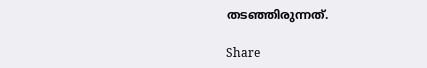തടഞ്ഞിരുന്നത്.

Share